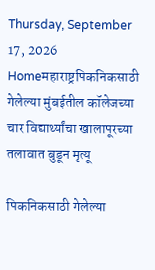Thursday, September 17, 2026
Homeमहाराष्ट्रपिकनिकसाठी गेलेल्या मुंबईतील कॉलेजच्या चार विद्यार्थ्यांचा खालापूरच्या तलावात बुडून मृत्यू

पिकनिकसाठी गेलेल्या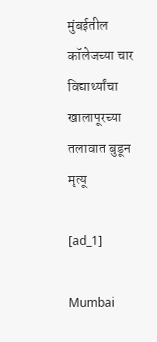मुंबईतील कॉलेजच्या चार विद्यार्थ्यांचा खालापूरच्या तलावात बुडून मृत्यू

[ad_1]

Mumbai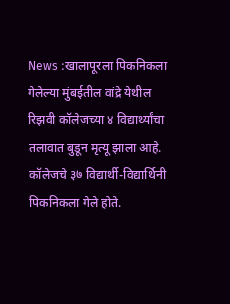News :खालापूरला पिकनिकला गेलेल्या मुंबईतील वांद्रे येथील रिझवी कॉलेजच्या ४ विद्यार्थ्यांचा तलावात बुडून मृत्यू झाला आहे. कॉलेजचे ३७ विद्यार्थी-विद्यार्थिनी पिकनिकला गेले होते.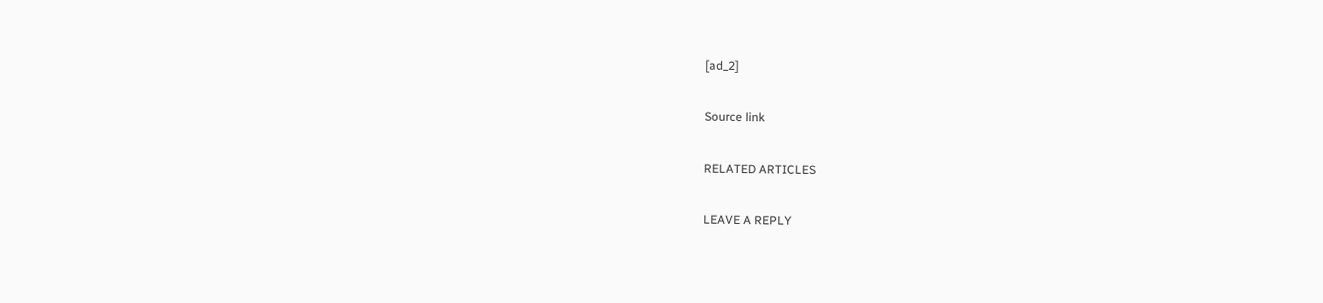[ad_2]

Source link

RELATED ARTICLES

LEAVE A REPLY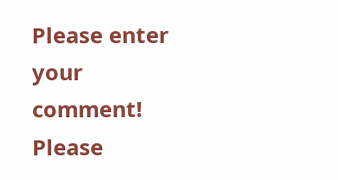Please enter your comment!
Please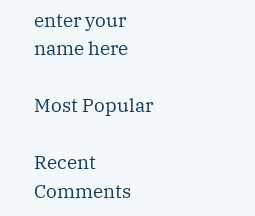enter your name here

Most Popular

Recent Comments